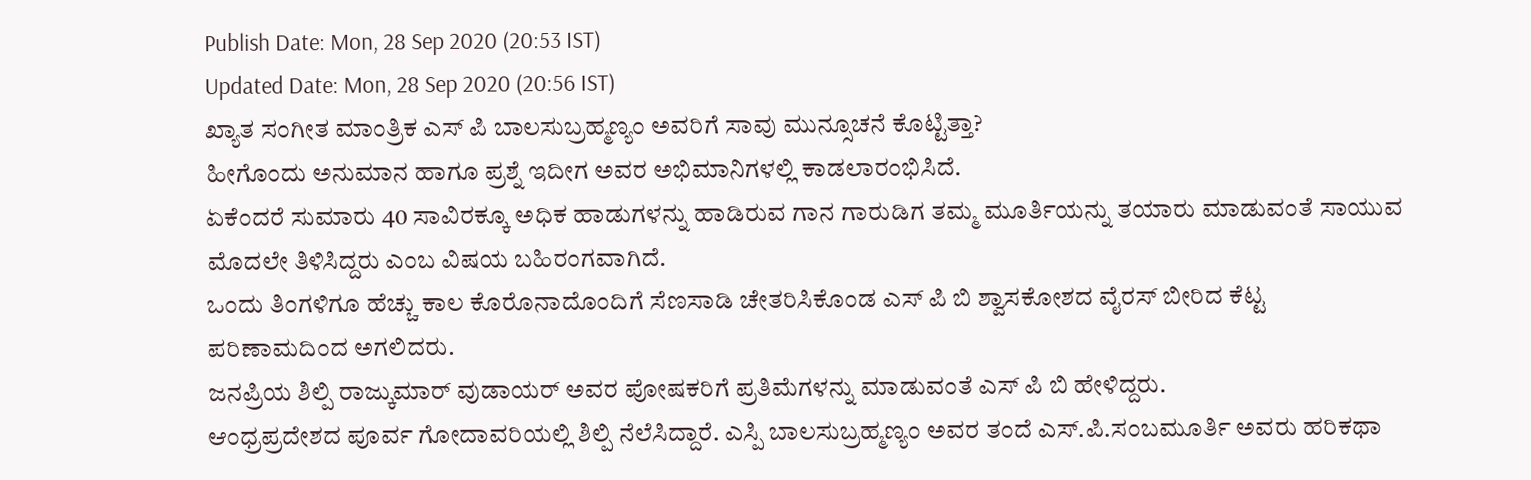Publish Date: Mon, 28 Sep 2020 (20:53 IST)
Updated Date: Mon, 28 Sep 2020 (20:56 IST)
ಖ್ಯಾತ ಸಂಗೀತ ಮಾಂತ್ರಿಕ ಎಸ್ ಪಿ ಬಾಲಸುಬ್ರಹ್ಮಣ್ಯಂ ಅವರಿಗೆ ಸಾವು ಮುನ್ಸೂಚನೆ ಕೊಟ್ಟಿತ್ತಾ?
ಹೀಗೊಂದು ಅನುಮಾನ ಹಾಗೂ ಪ್ರಶ್ನೆ ಇದೀಗ ಅವರ ಅಭಿಮಾನಿಗಳಲ್ಲಿ ಕಾಡಲಾರಂಭಿಸಿದೆ.
ಏಕೆಂದರೆ ಸುಮಾರು 40 ಸಾವಿರಕ್ಕೂ ಅಧಿಕ ಹಾಡುಗಳನ್ನು ಹಾಡಿರುವ ಗಾನ ಗಾರುಡಿಗ ತಮ್ಮ ಮೂರ್ತಿಯನ್ನು ತಯಾರು ಮಾಡುವಂತೆ ಸಾಯುವ ಮೊದಲೇ ತಿಳಿಸಿದ್ದರು ಎಂಬ ವಿಷಯ ಬಹಿರಂಗವಾಗಿದೆ.
ಒಂದು ತಿಂಗಳಿಗೂ ಹೆಚ್ಚು ಕಾಲ ಕೊರೊನಾದೊಂದಿಗೆ ಸೆಣಸಾಡಿ ಚೇತರಿಸಿಕೊಂಡ ಎಸ್ ಪಿ ಬಿ ಶ್ವಾಸಕೋಶದ ವೈರಸ್ ಬೀರಿದ ಕೆಟ್ಟ ಪರಿಣಾಮದಿಂದ ಅಗಲಿದರು.
ಜನಪ್ರಿಯ ಶಿಲ್ಪಿ ರಾಜ್ಕುಮಾರ್ ವುಡಾಯರ್ ಅವರ ಪೋಷಕರಿಗೆ ಪ್ರತಿಮೆಗಳನ್ನು ಮಾಡುವಂತೆ ಎಸ್ ಪಿ ಬಿ ಹೇಳಿದ್ದರು.
ಆಂಧ್ರಪ್ರದೇಶದ ಪೂರ್ವ ಗೋದಾವರಿಯಲ್ಲಿ ಶಿಲ್ಪಿ ನೆಲೆಸಿದ್ದಾರೆ. ಎಸ್ಪಿ ಬಾಲಸುಬ್ರಹ್ಮಣ್ಯಂ ಅವರ ತಂದೆ ಎಸ್.ಪಿ.ಸಂಬಮೂರ್ತಿ ಅವರು ಹರಿಕಥಾ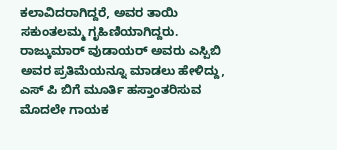ಕಲಾವಿದರಾಗಿದ್ದರೆ, ಅವರ ತಾಯಿ ಸಕುಂತಲಮ್ಮ ಗೃಹಿಣಿಯಾಗಿದ್ದರು. ರಾಜ್ಕುಮಾರ್ ವುಡಾಯರ್ ಅವರು ಎಸ್ಪಿಬಿ ಅವರ ಪ್ರತಿಮೆಯನ್ನೂ ಮಾಡಲು ಹೇಳಿದ್ದು, ಎಸ್ ಪಿ ಬಿಗೆ ಮೂರ್ತಿ ಹಸ್ತಾಂತರಿಸುವ ಮೊದಲೇ ಗಾಯಕ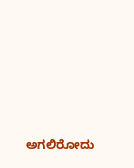ಅಗಲಿರೋದು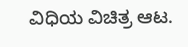ವಿಧಿಯ ವಿಚಿತ್ರ ಆಟ.